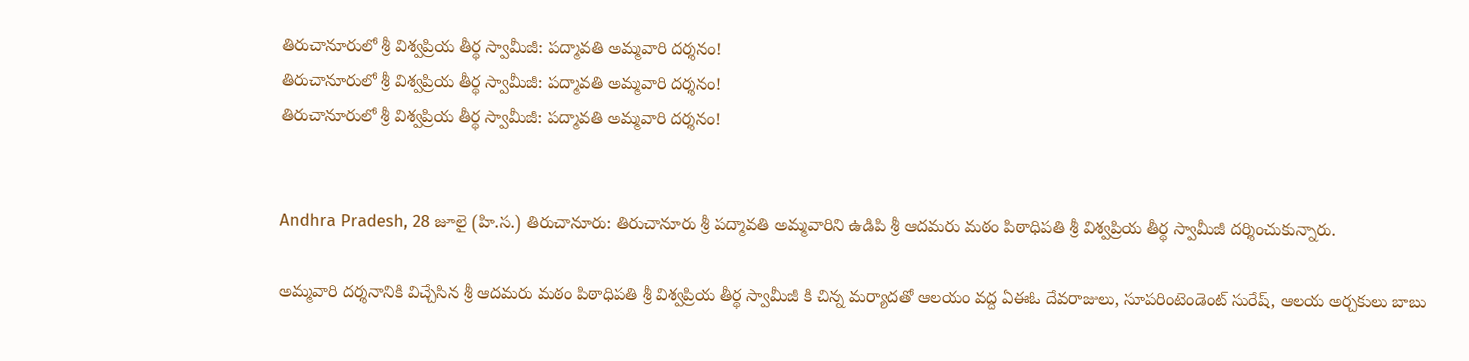తిరుచానూరులో శ్రీ విశ్వప్రియ తీర్థ స్వామీజీ: పద్మావతి అమ్మవారి దర్శనం!
తిరుచానూరులో శ్రీ విశ్వప్రియ తీర్థ స్వామీజీ: పద్మావతి అమ్మవారి దర్శనం!
తిరుచానూరులో శ్రీ విశ్వప్రియ తీర్థ స్వామీజీ: పద్మావతి అమ్మవారి దర్శనం!


Andhra Pradesh, 28 జూలై (హి.స.) తిరుచానూరు: తిరుచానూరు శ్రీ పద్మావతి అమ్మవారిని ఉడిపి శ్రీ ఆదమరు మఠం పిఠాధిపతి శ్రీ విశ్వప్రియ తీర్థ స్వామీజీ దర్శించుకున్నారు.

అమ్మవారి దర్శనానికి విచ్చేసిన శ్రీ ఆదమరు మఠం పిఠాధిపతి శ్రీ విశ్వప్రియ తీర్థ స్వామీజీ కి చిన్న మర్యాదతో ఆలయం వద్ద ఏఈఓ దేవరాజులు, సూపరింటెండెంట్ సురేష్, ఆలయ అర్చకులు బాబు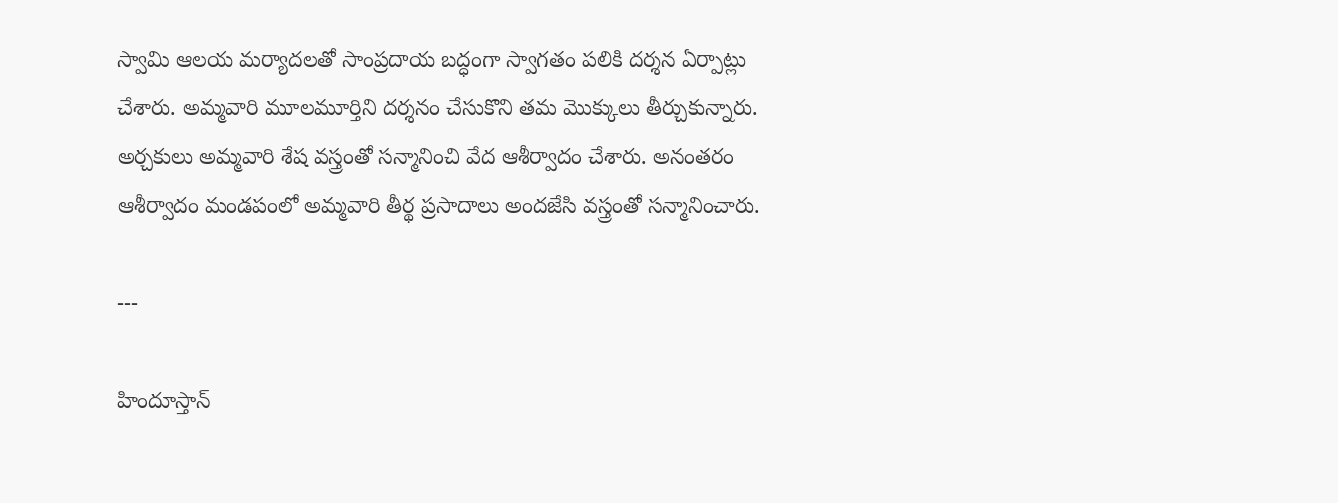స్వామి ఆలయ మర్యాదలతో సాంప్రదాయ బద్ధంగా స్వాగతం పలికి దర్శన ఏర్పాట్లు చేశారు. అమ్మవారి మూలమూర్తిని దర్శనం చేసుకొని తమ మొక్కులు తీర్చుకున్నారు. అర్చకులు అమ్మవారి శేష వస్త్రంతో సన్మానించి వేద ఆశీర్వాదం చేశారు. అనంతరం ఆశీర్వాదం మండపంలో అమ్మవారి తీర్థ ప్రసాదాలు అందజేసి వస్త్రంతో సన్మానించారు.

---

హిందూస్తాన్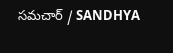సమచార్ / SANDHYA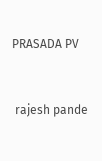PRASADA PV


 rajesh pande